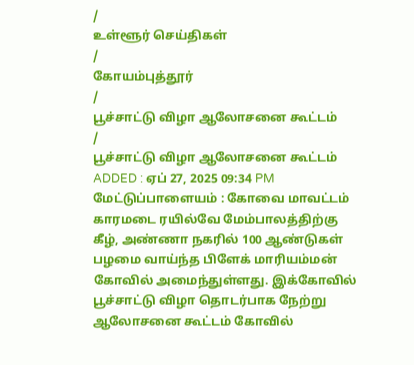/
உள்ளூர் செய்திகள்
/
கோயம்புத்தூர்
/
பூச்சாட்டு விழா ஆலோசனை கூட்டம்
/
பூச்சாட்டு விழா ஆலோசனை கூட்டம்
ADDED : ஏப் 27, 2025 09:34 PM
மேட்டுப்பாளையம் : கோவை மாவட்டம் காரமடை ரயில்வே மேம்பாலத்திற்கு கீழ், அண்ணா நகரில் 100 ஆண்டுகள் பழமை வாய்ந்த பிளேக் மாரியம்மன் கோவில் அமைந்துள்ளது. இக்கோவில் பூச்சாட்டு விழா தொடர்பாக நேற்று ஆலோசனை கூட்டம் கோவில்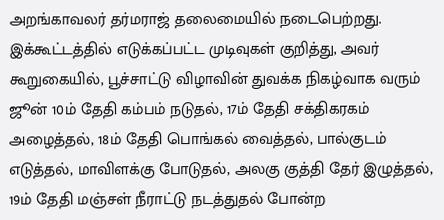அறங்காவலர் தர்மராஜ் தலைமையில் நடைபெற்றது. இக்கூட்டத்தில் எடுக்கப்பட்ட முடிவுகள் குறித்து, அவர் கூறுகையில், பூச்சாட்டு விழாவின் துவக்க நிகழ்வாக வரும் ஜூன் 10ம் தேதி கம்பம் நடுதல், 17ம் தேதி சக்திகரகம் அழைத்தல், 18ம் தேதி பொங்கல் வைத்தல், பால்குடம் எடுத்தல், மாவிளக்கு போடுதல், அலகு குத்தி தேர் இழுத்தல், 19ம் தேதி மஞ்சள் நீராட்டு நடத்துதல் போன்ற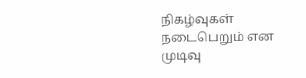நிகழ்வுகள் நடைபெறும் என முடிவு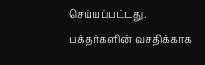செய்யப்பட்டது.
பக்தர்களின் வசதிக்காக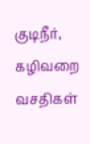குடிநீர், கழிவறை வசதிகள்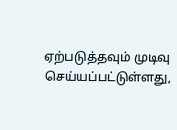ஏற்படுத்தவும் முடிவு செய்யப்பட்டுள்ளது,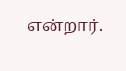என்றார்.